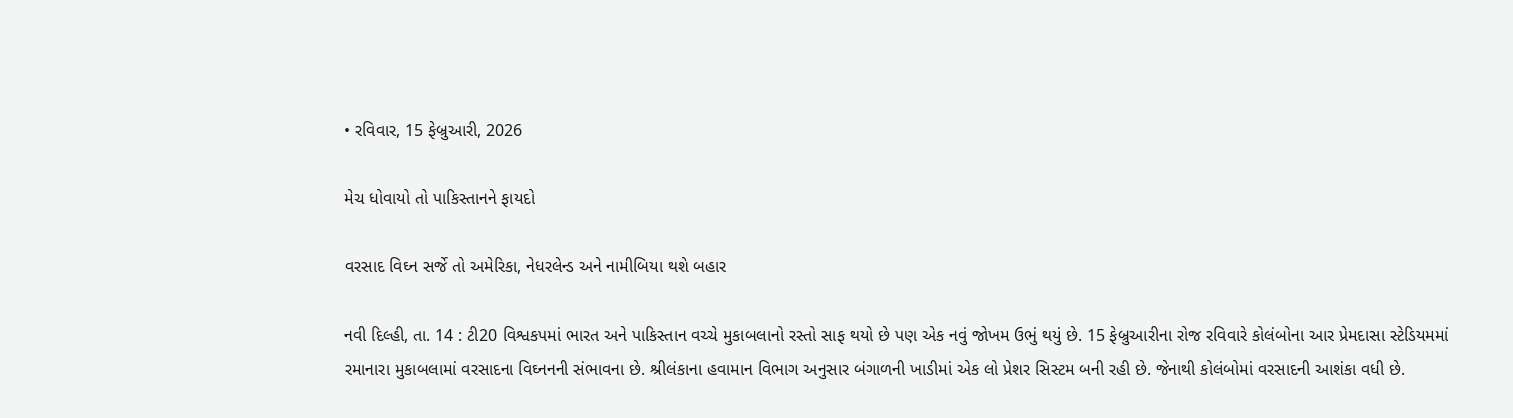• રવિવાર, 15 ફેબ્રુઆરી, 2026

મેચ ધોવાયો તો પાકિસ્તાનને ફાયદો

વરસાદ વિઘ્ન સર્જે તો અમેરિકા, નેધરલેન્ડ અને નામીબિયા થશે બહાર

નવી દિલ્હી, તા. 14 : ટી20 વિશ્વકપમાં ભારત અને પાકિસ્તાન વચ્ચે મુકાબલાનો રસ્તો સાફ થયો છે પણ એક નવું જોખમ ઉભું થયું છે. 15 ફેબ્રુઆરીના રોજ રવિવારે કોલંબોના આર પ્રેમદાસા સ્ટેડિયમમાં રમાનારા મુકાબલામાં વરસાદના વિઘ્નનની સંભાવના છે. શ્રીલંકાના હવામાન વિભાગ અનુસાર બંગાળની ખાડીમાં એક લો પ્રેશર સિસ્ટમ બની રહી છે. જેનાથી કોલંબોમાં વરસાદની આશંકા વધી છે.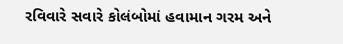રવિવારે સવારે કોલંબોમાં હવામાન ગરમ અને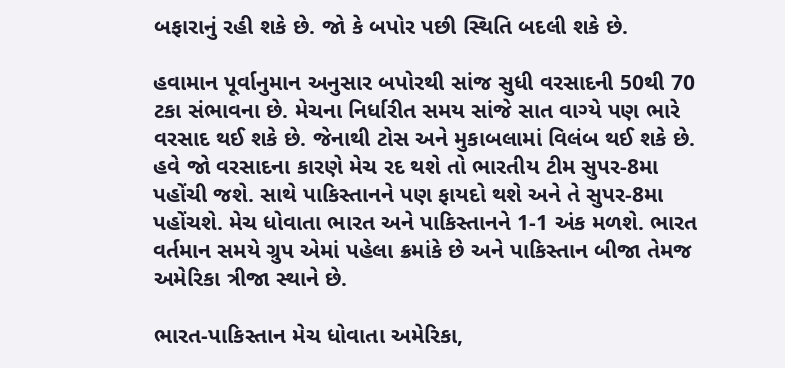બફારાનું રહી શકે છે. જો કે બપોર પછી સ્થિતિ બદલી શકે છે.

હવામાન પૂર્વાનુમાન અનુસાર બપોરથી સાંજ સુધી વરસાદની 50થી 70 ટકા સંભાવના છે. મેચના નિર્ધારીત સમય સાંજે સાત વાગ્યે પણ ભારે વરસાદ થઈ શકે છે. જેનાથી ટોસ અને મુકાબલામાં વિલંબ થઈ શકે છે. હવે જો વરસાદના કારણે મેચ રદ થશે તો ભારતીય ટીમ સુપર-8મા પહોંચી જશે. સાથે પાકિસ્તાનને પણ ફાયદો થશે અને તે સુપર-8મા પહોંચશે. મેચ ધોવાતા ભારત અને પાકિસ્તાનને 1-1 અંક મળશે. ભારત વર્તમાન સમયે ગ્રુપ એમાં પહેલા ક્રમાંકે છે અને પાકિસ્તાન બીજા તેમજ અમેરિકા ત્રીજા સ્થાને છે.

ભારત-પાકિસ્તાન મેચ ધોવાતા અમેરિકા,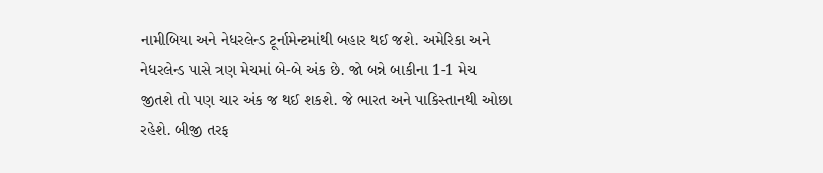નામીબિયા અને નેધરલેન્ડ ટૂર્નામેન્ટમાંથી બહાર થઈ જશે. અમેરિકા અને નેધરલેન્ડ પાસે ત્રણ મેચમાં બે-બે અંક છે. જો બન્ને બાકીના 1-1 મેચ જીતશે તો પણ ચાર અંક જ થઈ શકશે. જે ભારત અને પાકિસ્તાનથી ઓછા રહેશે. બીજી તરફ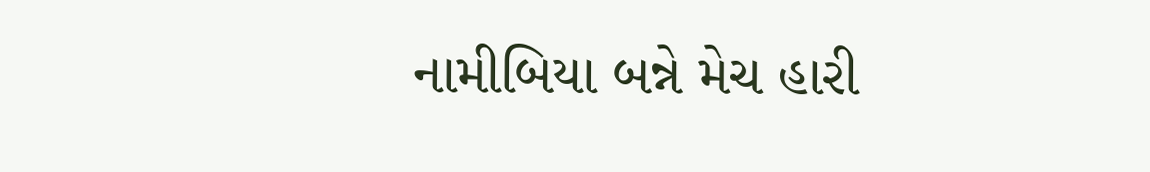નામીબિયા બન્ને મેચ હારી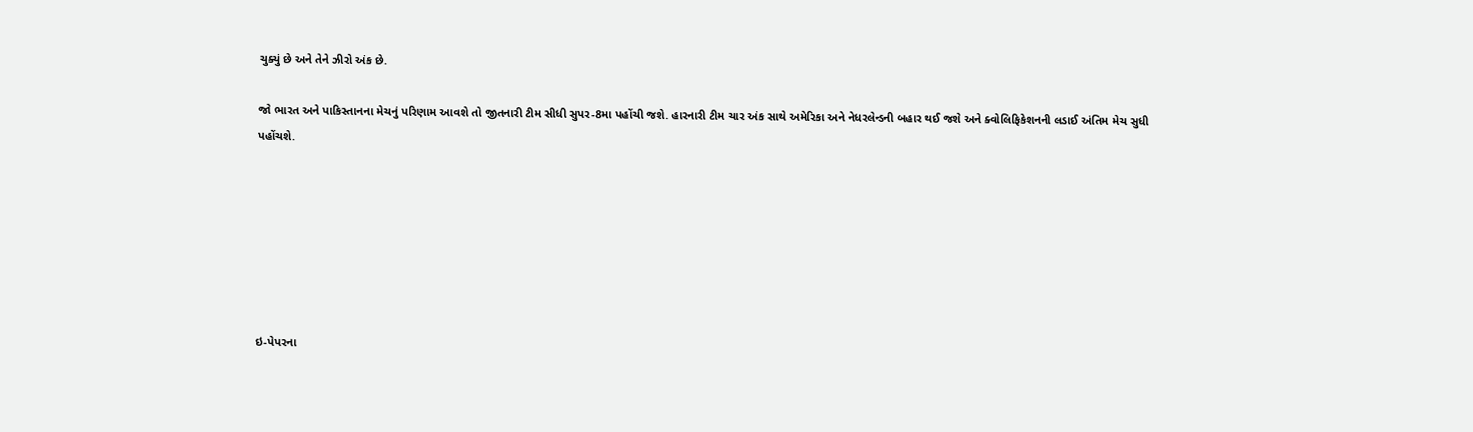ચુક્યું છે અને તેને ઝીરો અંક છે.

જો ભારત અને પાકિસ્તાનના મેચનું પરિણામ આવશે તો જીતનારી ટીમ સીધી સુપર-8મા પહોંચી જશે. હારનારી ટીમ ચાર અંક સાથે અમેરિકા અને નેધરલેન્ડની બહાર થઈ જશે અને ક્વોલિફિકેશનની લડાઈ અંતિમ મેચ સુધી પહોંચશે.







ઇ-પેપરના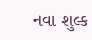નવા શુલ્ક